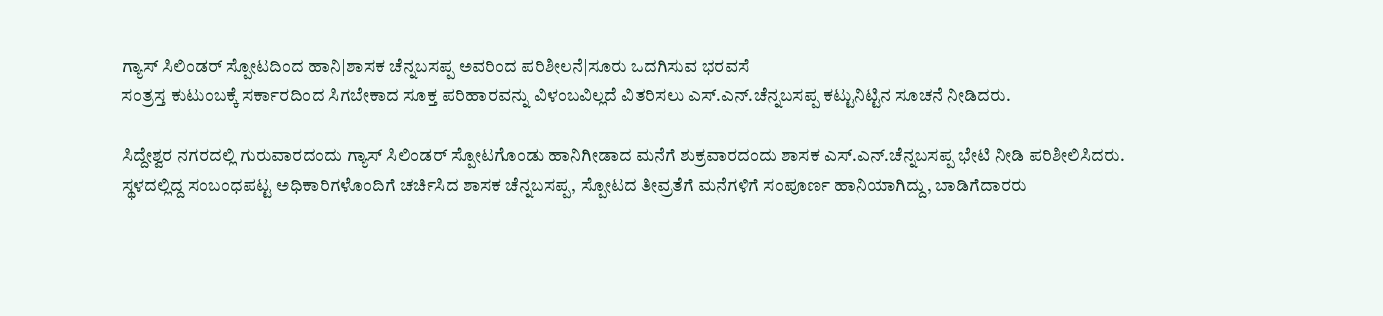ಗ್ಯಾಸ್ ಸಿಲಿಂಡರ್ ಸ್ಪೋಟದಿಂದ ಹಾನಿ|ಶಾಸಕ ಚೆನ್ನಬಸಪ್ಪ ಅವರಿಂದ ಪರಿಶೀಲನೆ|ಸೂರು ಒದಗಿಸುವ ಭರವಸೆ
ಸಂತ್ರಸ್ತ ಕುಟುಂಬಕ್ಕೆ ಸರ್ಕಾರದಿಂದ ಸಿಗಬೇಕಾದ ಸೂಕ್ತ ಪರಿಹಾರವನ್ನು ವಿಳಂಬವಿಲ್ಲದೆ ವಿತರಿಸಲು ಎಸ್.ಎನ್.ಚೆನ್ನಬಸಪ್ಪ ಕಟ್ಟುನಿಟ್ಟಿನ ಸೂಚನೆ ನೀಡಿದರು.

ಸಿದ್ದೇಶ್ವರ ನಗರದಲ್ಲಿ ಗುರುವಾರದಂದು ಗ್ಯಾಸ್ ಸಿಲಿಂಡರ್ ಸ್ಪೋಟಗೊಂಡು ಹಾನಿಗೀಡಾದ ಮನೆಗೆ ಶುಕ್ರವಾರದಂದು ಶಾಸಕ ಎಸ್.ಎನ್.ಚೆನ್ನಬಸಪ್ಪ ಭೇಟಿ ನೀಡಿ ಪರಿಶೀಲಿಸಿದರು.
ಸ್ಥಳದಲ್ಲಿದ್ದ ಸಂಬಂಧಪಟ್ಟ ಅಧಿಕಾರಿಗಳೊಂದಿಗೆ ಚರ್ಚಿಸಿದ ಶಾಸಕ ಚೆನ್ನಬಸಪ್ಪ, ಸ್ಪೋಟದ ತೀವ್ರತೆಗೆ ಮನೆಗಳಿಗೆ ಸಂಪೂರ್ಣ ಹಾನಿಯಾಗಿದ್ದು, ಬಾಡಿಗೆದಾರರು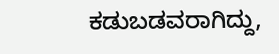ಕಡುಬಡವರಾಗಿದ್ದು,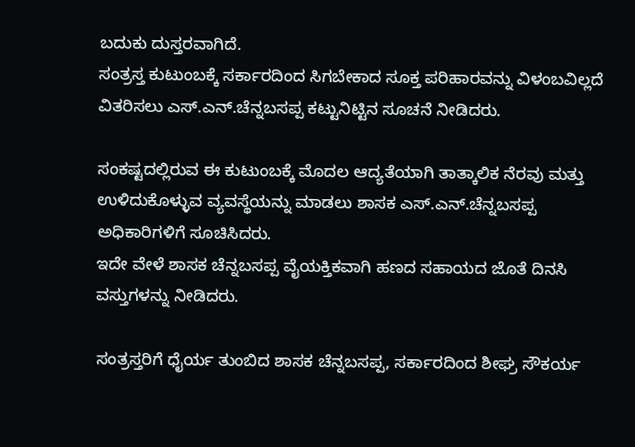ಬದುಕು ದುಸ್ತರವಾಗಿದೆ.
ಸಂತ್ರಸ್ತ ಕುಟುಂಬಕ್ಕೆ ಸರ್ಕಾರದಿಂದ ಸಿಗಬೇಕಾದ ಸೂಕ್ತ ಪರಿಹಾರವನ್ನು ವಿಳಂಬವಿಲ್ಲದೆ ವಿತರಿಸಲು ಎಸ್.ಎನ್.ಚೆನ್ನಬಸಪ್ಪ ಕಟ್ಟುನಿಟ್ಟಿನ ಸೂಚನೆ ನೀಡಿದರು.

ಸಂಕಷ್ಟದಲ್ಲಿರುವ ಈ ಕುಟುಂಬಕ್ಕೆ ಮೊದಲ ಆದ್ಯತೆಯಾಗಿ ತಾತ್ಕಾಲಿಕ ನೆರವು ಮತ್ತು ಉಳಿದುಕೊಳ್ಳುವ ವ್ಯವಸ್ಥೆಯನ್ನು ಮಾಡಲು ಶಾಸಕ ಎಸ್.ಎನ್.ಚೆನ್ನಬಸಪ್ಪ ಅಧಿಕಾರಿಗಳಿಗೆ ಸೂಚಿಸಿದರು.
ಇದೇ ವೇಳೆ ಶಾಸಕ ಚೆನ್ನಬಸಪ್ಪ ವೈಯಕ್ತಿಕವಾಗಿ ಹಣದ ಸಹಾಯದ ಜೊತೆ ದಿನಸಿ ವಸ್ತುಗಳನ್ನು ನೀಡಿದರು.

ಸಂತ್ರಸ್ತರಿಗೆ ಧೈರ್ಯ ತುಂಬಿದ ಶಾಸಕ ಚೆನ್ನಬಸಪ್ಪ, ಸರ್ಕಾರದಿಂದ ಶೀಘ್ರ ಸೌಕರ್ಯ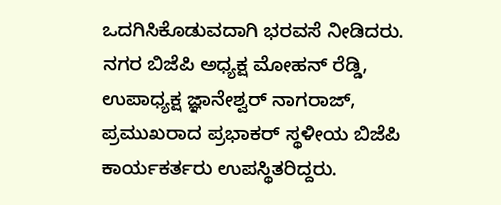ಒದಗಿಸಿಕೊಡುವದಾಗಿ ಭರವಸೆ ನೀಡಿದರು.
ನಗರ ಬಿಜೆಪಿ ಅಧ್ಯಕ್ಷ ಮೋಹನ್ ರೆಡ್ಡಿ, ಉಪಾಧ್ಯಕ್ಷ ಜ್ಞಾನೇಶ್ವರ್ ನಾಗರಾಜ್, ಪ್ರಮುಖರಾದ ಪ್ರಭಾಕರ್ ಸ್ಥಳೀಯ ಬಿಜೆಪಿ ಕಾರ್ಯಕರ್ತರು ಉಪಸ್ಥಿತರಿದ್ದರು.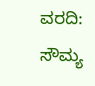ವರದಿ: ಸೌಮ್ಯ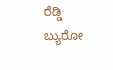ರೆಡ್ಡಿ
ಬ್ಯುರೋ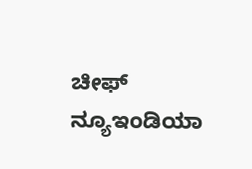ಚೀಫ್
ನ್ಯೂಇಂಡಿಯಾ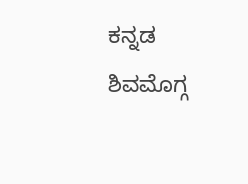ಕನ್ನಡ
ಶಿವಮೊಗ್ಗ